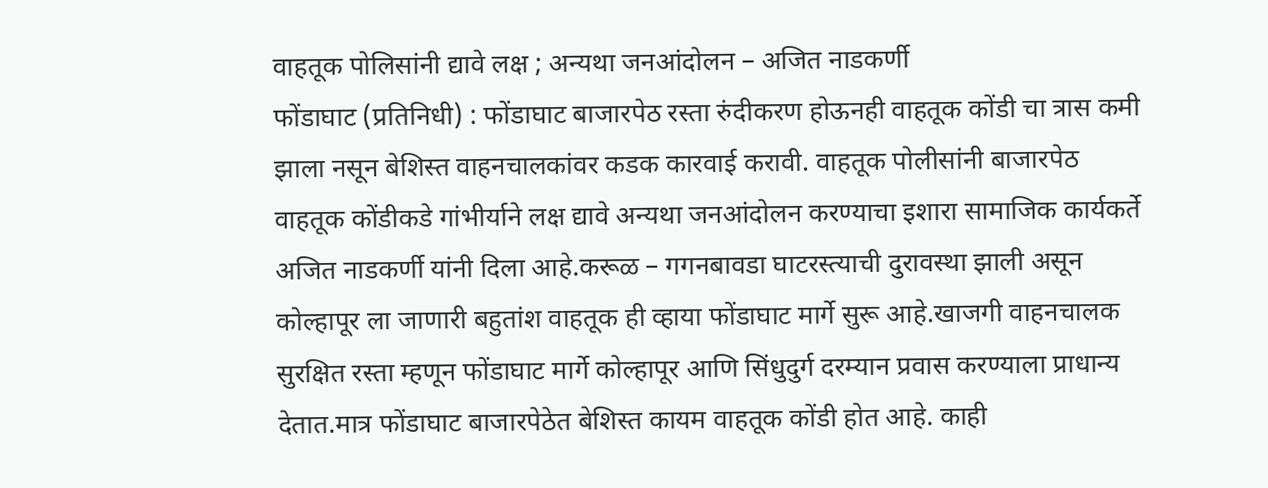वाहतूक पोलिसांनी द्यावे लक्ष ; अन्यथा जनआंदोलन – अजित नाडकर्णी
फोंडाघाट (प्रतिनिधी) : फोंडाघाट बाजारपेठ रस्ता रुंदीकरण होऊनही वाहतूक कोंडी चा त्रास कमी झाला नसून बेशिस्त वाहनचालकांवर कडक कारवाई करावी. वाहतूक पोलीसांनी बाजारपेठ वाहतूक कोंडीकडे गांभीर्याने लक्ष द्यावे अन्यथा जनआंदोलन करण्याचा इशारा सामाजिक कार्यकर्ते अजित नाडकर्णी यांनी दिला आहे.करूळ – गगनबावडा घाटरस्त्याची दुरावस्था झाली असून कोल्हापूर ला जाणारी बहुतांश वाहतूक ही व्हाया फोंडाघाट मार्गे सुरू आहे.खाजगी वाहनचालक सुरक्षित रस्ता म्हणून फोंडाघाट मार्गे कोल्हापूर आणि सिंधुदुर्ग दरम्यान प्रवास करण्याला प्राधान्य देतात.मात्र फोंडाघाट बाजारपेठेत बेशिस्त कायम वाहतूक कोंडी होत आहे. काही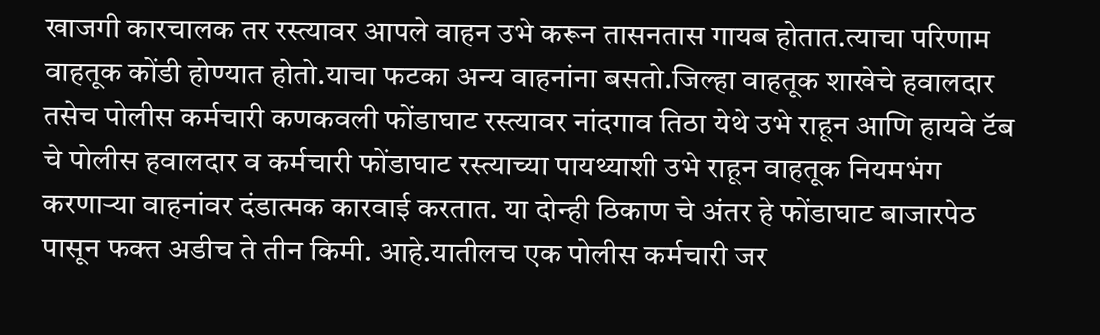खाजगी कारचालक तर रस्त्यावर आपले वाहन उभे करून तासनतास गायब होतात.त्याचा परिणाम वाहतूक कोंडी होण्यात होतो.याचा फटका अन्य वाहनांना बसतो.जिल्हा वाहतूक शाखेचे हवालदार तसेच पोलीस कर्मचारी कणकवली फोंडाघाट रस्त्यावर नांदगाव तिठा येथे उभे राहून आणि हायवे टॅब चे पोलीस हवालदार व कर्मचारी फोंडाघाट रस्त्याच्या पायथ्याशी उभे राहून वाहतूक नियमभंग करणाऱ्या वाहनांवर दंडात्मक कारवाई करतात. या दोन्ही ठिकाण चे अंतर हे फोंडाघाट बाजारपेठ पासून फक्त अडीच ते तीन किमी. आहे.यातीलच एक पोलीस कर्मचारी जर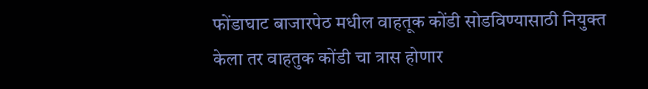फोंडाघाट बाजारपेठ मधील वाहतूक कोंडी सोडविण्यासाठी नियुक्त केला तर वाहतुक कोंडी चा त्रास होणार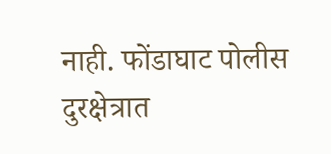नाही. फोंडाघाट पोलीस दुरक्षेत्रात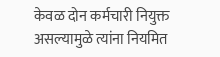केवळ दोन कर्मचारी नियुक्त असल्यामुळे त्यांना नियमित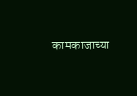कामकाजाच्या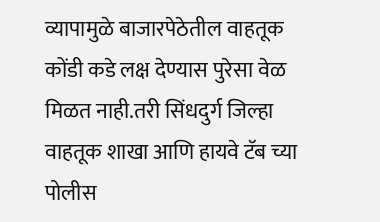व्यापामुळे बाजारपेठेतील वाहतूक कोंडी कडे लक्ष देण्यास पुरेसा वेळ मिळत नाही.तरी सिंधदुर्ग जिल्हा वाहतूक शाखा आणि हायवे टॅब च्या पोलीस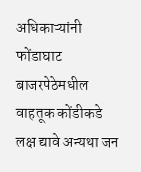अधिकाऱ्यांनी फोंडाघाट बाजरपेठेमधील वाहतूक कोंडीकडे लक्ष द्यावे अन्यथा जन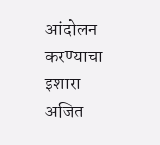आंदोलन करण्याचा इशारा अजित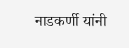नाडकर्णी यांनी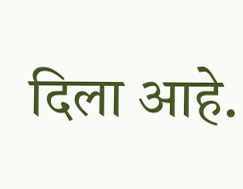दिला आहे.